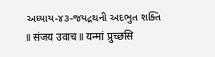અધ્યાય-૪૩-જયદ્રથની અદભુત શક્તિ
II संजय उवाच II यन्मां प्रुच्छसि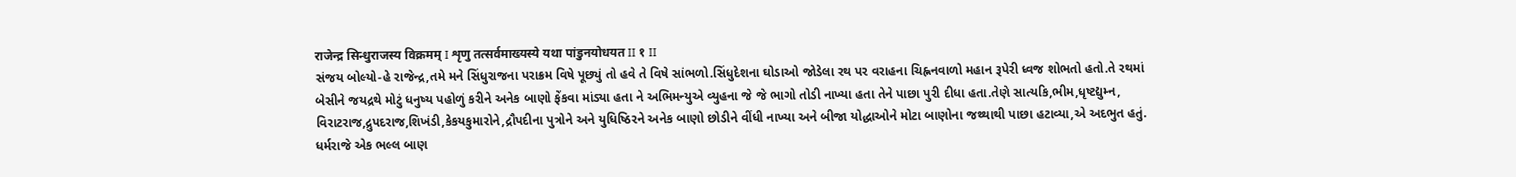राजेन्द्र सिन्धुराजस्य विक्रमम् I शृणु तत्सर्वमाख्यस्ये यथा पांडुनयोधयत II १ II
સંજય બોલ્યો-હે રાજેન્દ્ર,તમે મને સિંધુરાજના પરાક્રમ વિષે પૂછ્યું તો હવે તે વિષે સાંભળો.સિંધુદેશના ઘોડાઓ જોડેલા રથ પર વરાહના ચિહ્નનવાળો મહાન રૂપેરી ધ્વજ શોભતો હતો.તે રથમાં બેસીને જયદ્રથે મોટું ધનુષ્ય પહોળું કરીને અનેક બાણો ફેંકવા માંડ્યા હતા ને અભિમન્યુએ વ્યુહના જે જે ભાગો તોડી નાખ્યા હતા તેને પાછા પુરી દીધા હતા.તેણે સાત્યકિ,ભીમ,ધૃષ્ટદ્યુમ્ન,
વિરાટરાજ,દ્રુપદરાજ,શિખંડી,કેકયકુમારોને,દ્રૌપદીના પુત્રોને અને યુધિષ્ઠિરને અનેક બાણો છોડીને વીંધી નાખ્યા અને બીજા યોદ્ધાઓને મોટા બાણોના જથ્થાથી પાછા હટાવ્યા,એ અદભુત હતું.
ધર્મરાજે એક ભલ્લ બાણ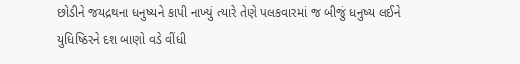છોડીને જયદ્રથના ધનુષ્યને કાપી નાખ્યું ત્યારે તેણે પલકવારમાં જ બીજું ધનુષ્ય લઈને યુધિષ્ઠિરને દશ બાણો વડે વીંધી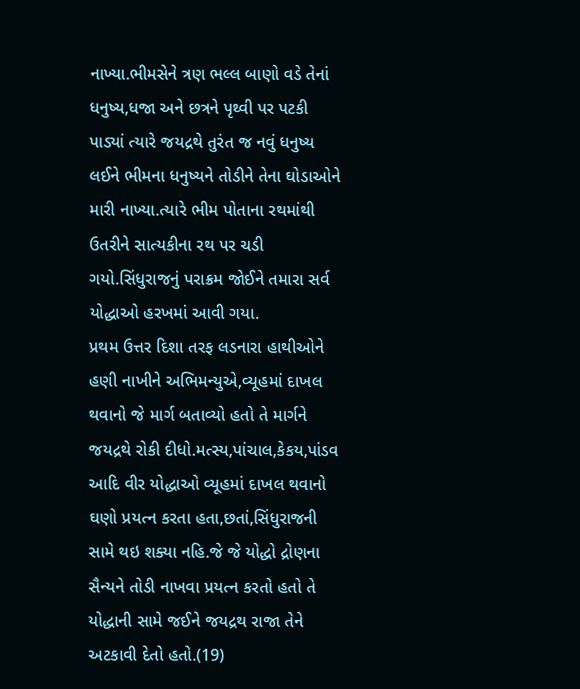નાખ્યા.ભીમસેને ત્રણ ભલ્લ બાણો વડે તેનાં ધનુષ્ય,ધજા અને છત્રને પૃથ્વી પર પટકી પાડ્યાં ત્યારે જયદ્રથે તુરંત જ નવું ધનુષ્ય લઈને ભીમના ધનુષ્યને તોડીને તેના ઘોડાઓને મારી નાખ્યા.ત્યારે ભીમ પોતાના રથમાંથી ઉતરીને સાત્યકીના રથ પર ચડી ગયો.સિંધુરાજનું પરાક્રમ જોઈને તમારા સર્વ યોદ્ધાઓ હરખમાં આવી ગયા.
પ્રથમ ઉત્તર દિશા તરફ લડનારા હાથીઓને હણી નાખીને અભિમન્યુએ,વ્યૂહમાં દાખલ થવાનો જે માર્ગ બતાવ્યો હતો તે માર્ગને જયદ્રથે રોકી દીધો.મત્સ્ય,પાંચાલ,કેકય,પાંડવ આદિ વીર યોદ્ધાઓ વ્યૂહમાં દાખલ થવાનો ઘણો પ્રયત્ન કરતા હતા,છતાં,સિંધુરાજની સામે થઇ શક્યા નહિ.જે જે યોદ્ધો દ્રોણના સૈન્યને તોડી નાખવા પ્રયત્ન કરતો હતો તે યોદ્ધાની સામે જઈને જયદ્રથ રાજા તેને અટકાવી દેતો હતો.(19)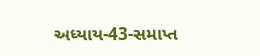અધ્યાય-43-સમાપ્ત